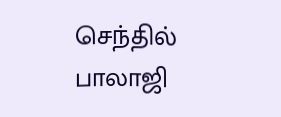செந்தில் பாலாஜி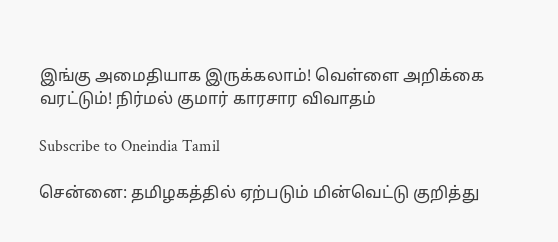இங்கு அமைதியாக இருக்கலாம்! வெள்ளை அறிக்கை வரட்டும்! நிர்மல் குமார் காரசார விவாதம்

Subscribe to Oneindia Tamil

சென்னை: தமிழகத்தில் ஏற்படும் மின்வெட்டு குறித்து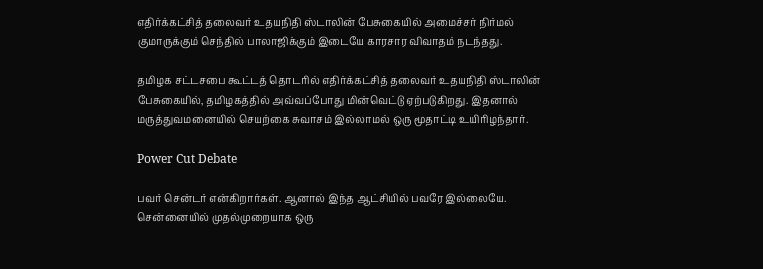எதிர்க்கட்சித் தலைவர் உதயநிதி ஸ்டாலின் பேசுகையில் அமைச்சர் நிர்மல் குமாருக்கும் செந்தில் பாலாஜிக்கும் இடையே காரசார விவாதம் நடந்தது.

தமிழக சட்டசபை கூட்டத் தொடரில் எதிர்க்கட்சித் தலைவர் உதயநிதி ஸ்டாலின் பேசுகையில், தமிழகத்தில் அவ்வப்போது மின்வெட்டு ஏற்படுகிறது. இதனால் மருத்துவமனையில் செயற்கை சுவாசம் இல்லாமல் ஒரு மூதாட்டி உயிரிழந்தார்.

Power Cut Debate

பவர் சென்டர் என்கிறார்கள். ஆனால் இந்த ஆட்சியில் பவரே இல்லையே. சென்னையில் முதல்முறையாக ஒரு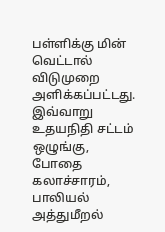பள்ளிக்கு மின் வெட்டால் விடுமுறை அளிக்கப்பட்டது. இவ்வாறு உதயநிதி சட்டம் ஒழுங்கு, போதை கலாச்சாரம், பாலியல் அத்துமீறல்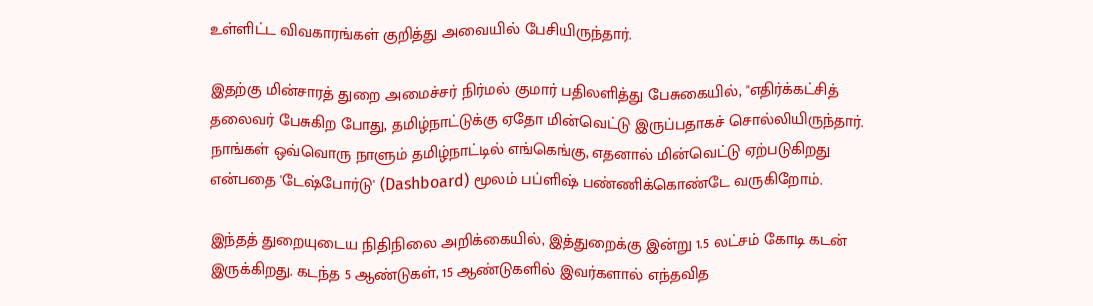உள்ளிட்ட விவகாரங்கள் குறித்து அவையில் பேசியிருந்தார்.

இதற்கு மின்சாரத் துறை அமைச்சர் நிர்மல் குமார் பதிலளித்து பேசுகையில், "எதிர்க்கட்சித் தலைவர் பேசுகிற போது, தமிழ்நாட்டுக்கு ஏதோ மின்வெட்டு இருப்பதாகச் சொல்லியிருந்தார். நாங்கள் ஒவ்வொரு நாளும் தமிழ்நாட்டில் எங்கெங்கு, எதனால் மின்வெட்டு ஏற்படுகிறது என்பதை 'டேஷ்போர்டு' (Dashboard) மூலம் பப்ளிஷ் பண்ணிக்கொண்டே வருகிறோம்.

இந்தத் துறையுடைய நிதிநிலை அறிக்கையில், இத்துறைக்கு இன்று 1.5 லட்சம் கோடி கடன் இருக்கிறது. கடந்த 5 ஆண்டுகள், 15 ஆண்டுகளில் இவர்களால் எந்தவித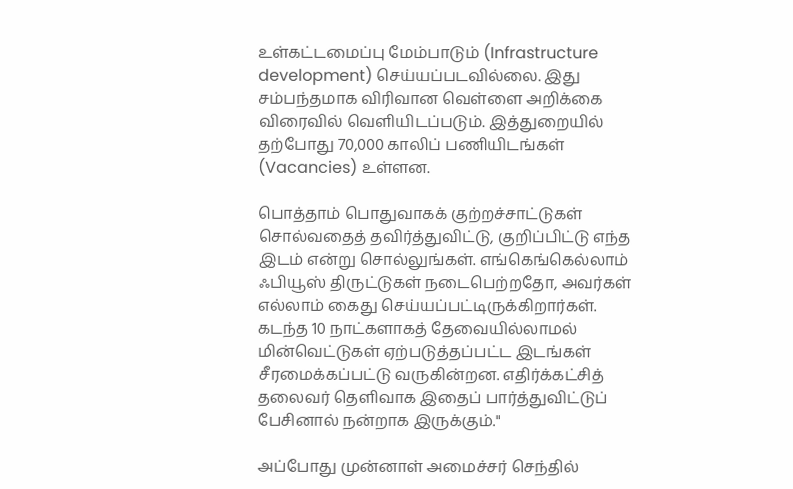உள்கட்டமைப்பு மேம்பாடும் (Infrastructure development) செய்யப்படவில்லை. இது சம்பந்தமாக விரிவான வெள்ளை அறிக்கை விரைவில் வெளியிடப்படும். இத்துறையில் தற்போது 70,000 காலிப் பணியிடங்கள் (Vacancies) உள்ளன.

பொத்தாம் பொதுவாகக் குற்றச்சாட்டுகள் சொல்வதைத் தவிர்த்துவிட்டு, குறிப்பிட்டு எந்த இடம் என்று சொல்லுங்கள். எங்கெங்கெல்லாம் ஃபியூஸ் திருட்டுகள் நடைபெற்றதோ, அவர்கள் எல்லாம் கைது செய்யப்பட்டிருக்கிறார்கள். கடந்த 10 நாட்களாகத் தேவையில்லாமல் மின்வெட்டுகள் ஏற்படுத்தப்பட்ட இடங்கள் சீரமைக்கப்பட்டு வருகின்றன. எதிர்க்கட்சித் தலைவர் தெளிவாக இதைப் பார்த்துவிட்டுப் பேசினால் நன்றாக இருக்கும்."

அப்போது முன்னாள் அமைச்சர் செந்தில்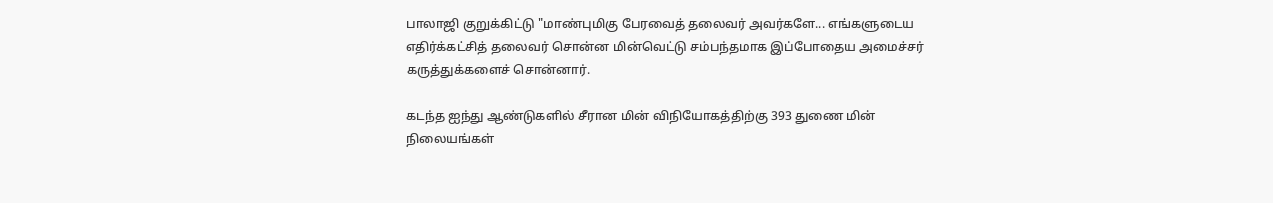பாலாஜி குறுக்கிட்டு "மாண்புமிகு பேரவைத் தலைவர் அவர்களே... எங்களுடைய எதிர்க்கட்சித் தலைவர் சொன்ன மின்வெட்டு சம்பந்தமாக இப்போதைய அமைச்சர் கருத்துக்களைச் சொன்னார்.

கடந்த ஐந்து ஆண்டுகளில் சீரான மின் விநியோகத்திற்கு 393 துணை மின் நிலையங்கள்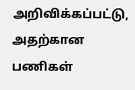அறிவிக்கப்பட்டு, அதற்கான பணிகள்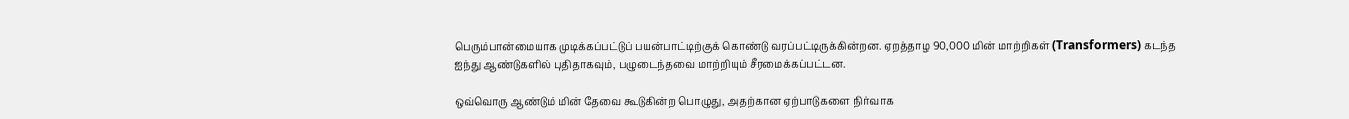பெரும்பான்மையாக முடிக்கப்பட்டுப் பயன்பாட்டிற்குக் கொண்டு வரப்பட்டிருக்கின்றன. ஏறத்தாழ 90,000 மின் மாற்றிகள் (Transformers) கடந்த ஐந்து ஆண்டுகளில் புதிதாகவும், பழுடைந்தவை மாற்றியும் சீரமைக்கப்பட்டன.

ஒவ்வொரு ஆண்டும் மின் தேவை கூடுகின்ற பொழுது, அதற்கான ஏற்பாடுகளை நிர்வாக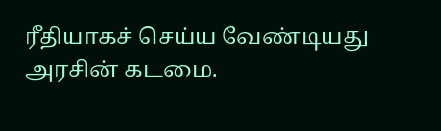ரீதியாகச் செய்ய வேண்டியது அரசின் கடமை.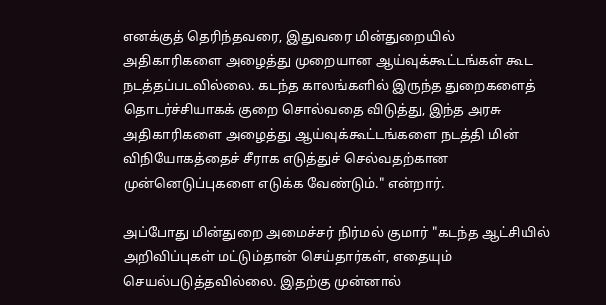எனக்குத் தெரிந்தவரை, இதுவரை மின்துறையில் அதிகாரிகளை அழைத்து முறையான ஆய்வுக்கூட்டங்கள் கூட நடத்தப்படவில்லை. கடந்த காலங்களில் இருந்த துறைகளைத் தொடர்ச்சியாகக் குறை சொல்வதை விடுத்து, இந்த அரசு அதிகாரிகளை அழைத்து ஆய்வுக்கூட்டங்களை நடத்தி மின் விநியோகத்தைச் சீராக எடுத்துச் செல்வதற்கான முன்னெடுப்புகளை எடுக்க வேண்டும்." என்றார்.

அப்போது மின்துறை அமைச்சர் நிர்மல் குமார் "கடந்த ஆட்சியில் அறிவிப்புகள் மட்டும்தான் செய்தார்கள், எதையும் செயல்படுத்தவில்லை. இதற்கு முன்னால்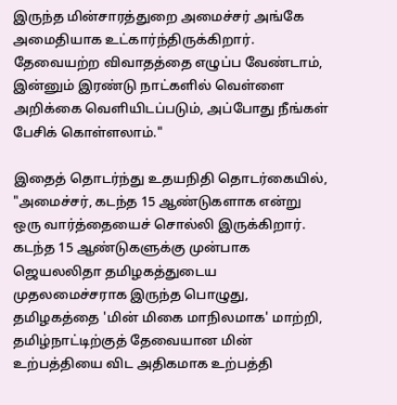இருந்த மின்சாரத்துறை அமைச்சர் அங்கே அமைதியாக உட்கார்ந்திருக்கிறார். தேவையற்ற விவாதத்தை எழுப்ப வேண்டாம், இன்னும் இரண்டு நாட்களில் வெள்ளை அறிக்கை வெளியிடப்படும், அப்போது நீங்கள் பேசிக் கொள்ளலாம்."

இதைத் தொடர்ந்து உதயநிதி தொடர்கையில்,
"அமைச்சர், கடந்த 15 ஆண்டுகளாக என்று ஒரு வார்த்தையைச் சொல்லி இருக்கிறார். கடந்த 15 ஆண்டுகளுக்கு முன்பாக ஜெயலலிதா தமிழகத்துடைய முதலமைச்சராக இருந்த பொழுது, தமிழகத்தை 'மின் மிகை மாநிலமாக' மாற்றி, தமிழ்நாட்டிற்குத் தேவையான மின் உற்பத்தியை விட அதிகமாக உற்பத்தி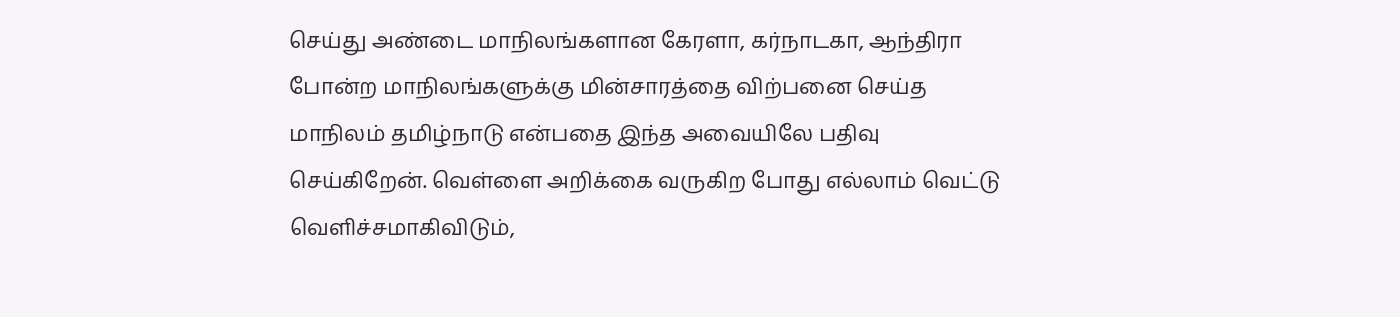செய்து அண்டை மாநிலங்களான கேரளா, கர்நாடகா, ஆந்திரா போன்ற மாநிலங்களுக்கு மின்சாரத்தை விற்பனை செய்த மாநிலம் தமிழ்நாடு என்பதை இந்த அவையிலே பதிவு செய்கிறேன். வெள்ளை அறிக்கை வருகிற போது எல்லாம் வெட்டு வெளிச்சமாகிவிடும்,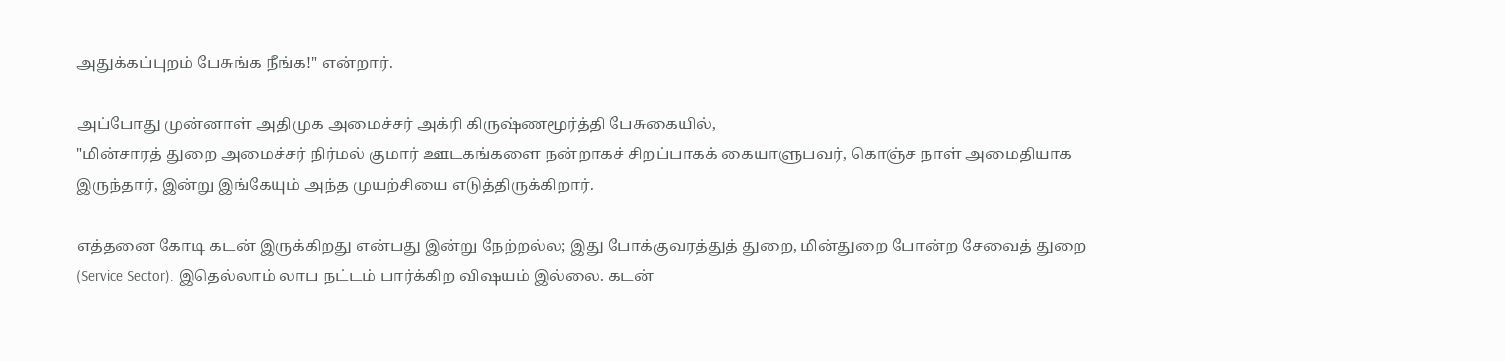அதுக்கப்புறம் பேசுங்க நீங்க!" என்றார்.

அப்போது முன்னாள் அதிமுக அமைச்சர் அக்ரி கிருஷ்ணமூர்த்தி பேசுகையில்,
"மின்சாரத் துறை அமைச்சர் நிர்மல் குமார் ஊடகங்களை நன்றாகச் சிறப்பாகக் கையாளுபவர், கொஞ்ச நாள் அமைதியாக இருந்தார், இன்று இங்கேயும் அந்த முயற்சியை எடுத்திருக்கிறார்.

எத்தனை கோடி கடன் இருக்கிறது என்பது இன்று நேற்றல்ல; இது போக்குவரத்துத் துறை, மின்துறை போன்ற சேவைத் துறை (Service Sector). இதெல்லாம் லாப நட்டம் பார்க்கிற விஷயம் இல்லை. கடன்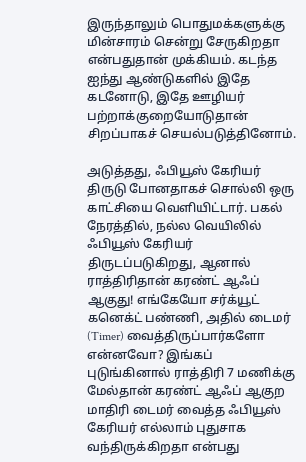இருந்தாலும் பொதுமக்களுக்கு மின்சாரம் சென்று சேருகிறதா என்பதுதான் முக்கியம். கடந்த ஐந்து ஆண்டுகளில் இதே கடனோடு, இதே ஊழியர் பற்றாக்குறையோடுதான் சிறப்பாகச் செயல்படுத்தினோம்.

அடுத்தது, ஃபியூஸ் கேரியர் திருடு போனதாகச் சொல்லி ஒரு காட்சியை வெளியிட்டார். பகல் நேரத்தில், நல்ல வெயிலில் ஃபியூஸ் கேரியர் திருடப்படுகிறது, ஆனால் ராத்திரிதான் கரண்ட் ஆஃப் ஆகுது! எங்கேயோ சர்க்யூட் கனெக்ட் பண்ணி, அதில் டைமர் (Timer) வைத்திருப்பார்களோ என்னவோ? இங்கப் புடுங்கினால் ராத்திரி 7 மணிக்கு மேல்தான் கரண்ட் ஆஃப் ஆகுற மாதிரி டைமர் வைத்த ஃபியூஸ் கேரியர் எல்லாம் புதுசாக வந்திருக்கிறதா என்பது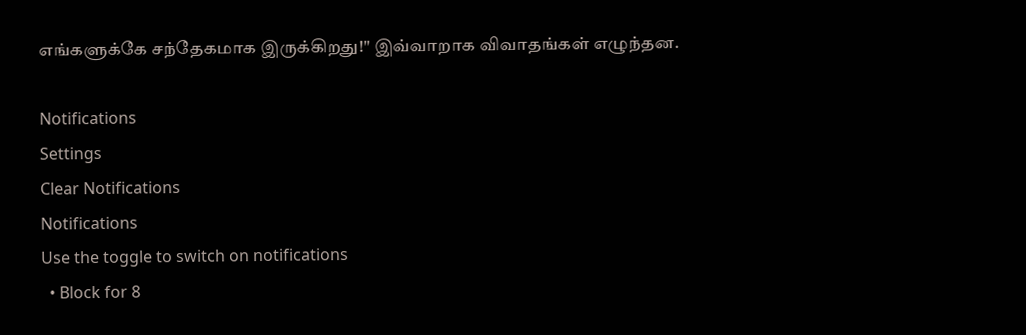எங்களுக்கே சந்தேகமாக இருக்கிறது!" இவ்வாறாக விவாதங்கள் எழுந்தன.

Notifications
Settings
Clear Notifications
Notifications
Use the toggle to switch on notifications
  • Block for 8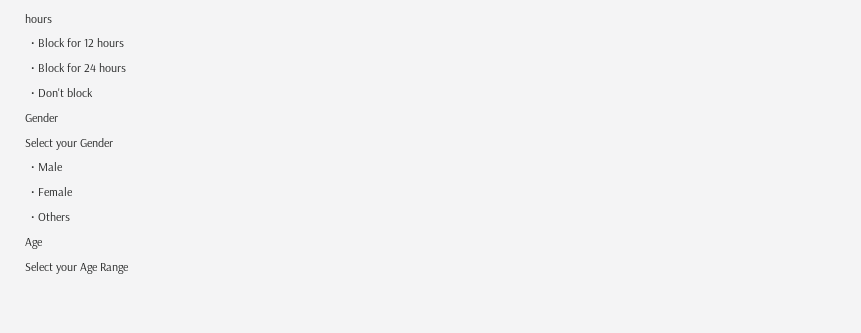hours
  • Block for 12 hours
  • Block for 24 hours
  • Don't block
Gender
Select your Gender
  • Male
  • Female
  • Others
Age
Select your Age Range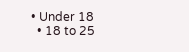• Under 18
  • 18 to 25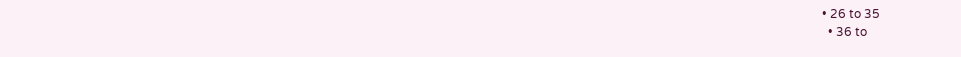• 26 to 35
  • 36 to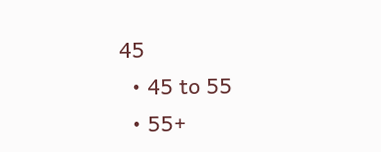45
  • 45 to 55
  • 55+